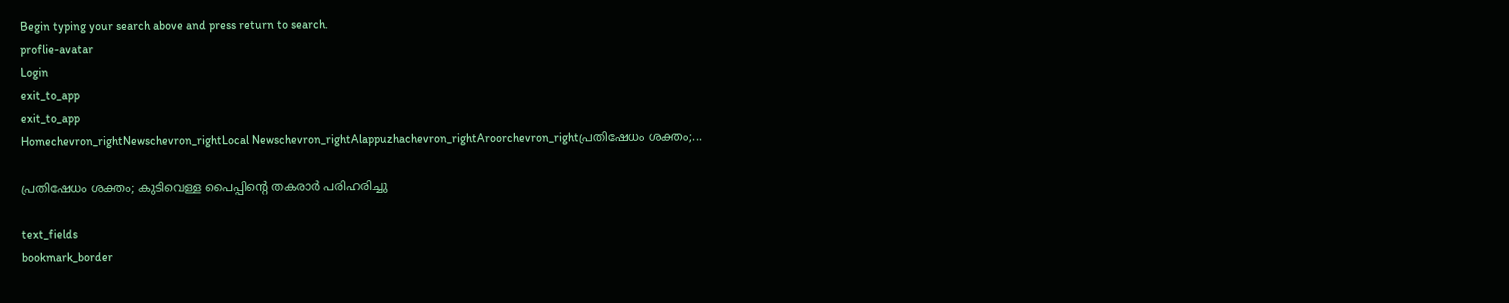Begin typing your search above and press return to search.
proflie-avatar
Login
exit_to_app
exit_to_app
Homechevron_rightNewschevron_rightLocal Newschevron_rightAlappuzhachevron_rightAroorchevron_rightപ്രതിഷേധം ശക്തം;...

പ്രതിഷേധം ശക്തം; കുടിവെള്ള പൈപ്പിന്റെ തകരാർ പരിഹരിച്ചു

text_fields
bookmark_border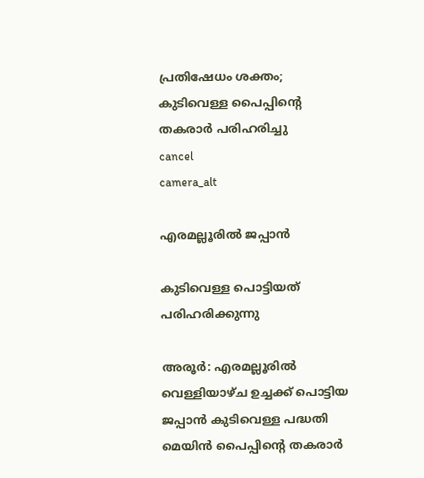പ്രതിഷേധം ശക്തം; കുടിവെള്ള പൈപ്പിന്റെ തകരാർ പരിഹരിച്ചു
cancel
camera_alt

എരമല്ലൂരിൽ ജപ്പാൻ

കുടിവെള്ള പൊട്ടിയത് പരിഹരിക്കുന്നു

അരൂർ: എരമല്ലൂരിൽ വെള്ളിയാഴ്ച ഉച്ചക്ക് പൊട്ടിയ ജപ്പാൻ കുടിവെള്ള പദ്ധതി മെയിൻ പൈപ്പിന്‍റെ തകരാർ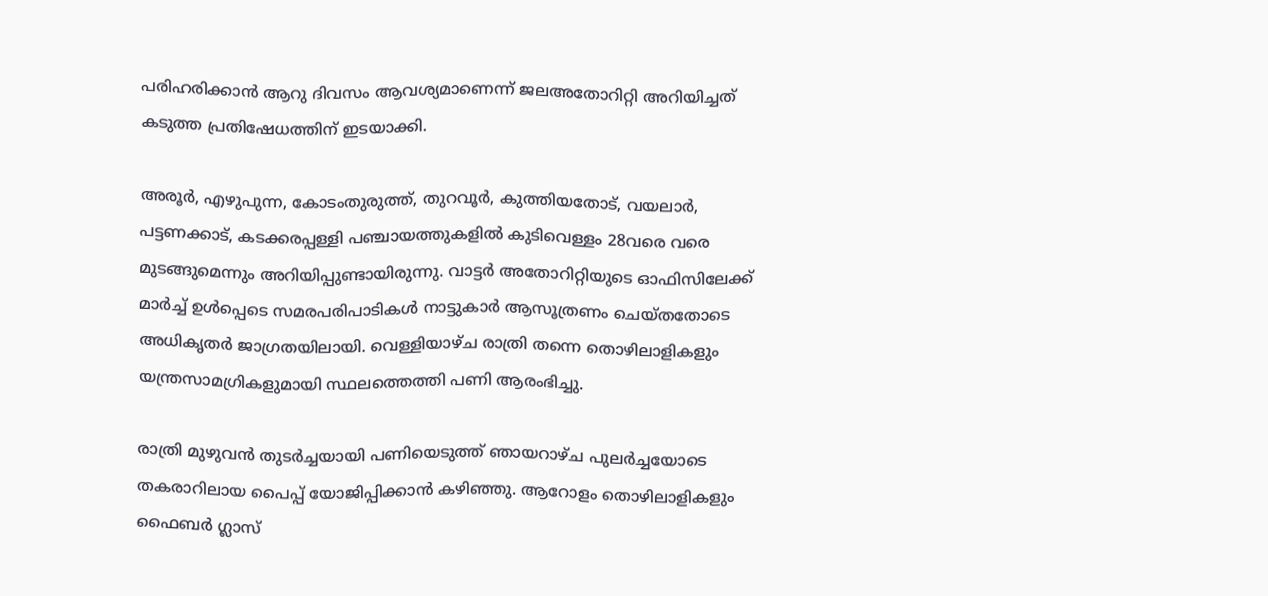പരിഹരിക്കാൻ ആറു ദിവസം ആവശ്യമാണെന്ന് ജലഅതോറിറ്റി അറിയിച്ചത് കടുത്ത പ്രതിഷേധത്തിന് ഇടയാക്കി.

അരൂർ, എഴുപുന്ന, കോടംതുരുത്ത്, തുറവൂർ, കുത്തിയതോട്, വയലാർ, പട്ടണക്കാട്, കടക്കരപ്പള്ളി പഞ്ചായത്തുകളിൽ കുടിവെള്ളം 28വരെ വരെ മുടങ്ങുമെന്നും അറിയിപ്പുണ്ടായിരുന്നു. വാട്ടർ അതോറിറ്റിയുടെ ഓഫിസിലേക്ക് മാർച്ച് ഉൾപ്പെടെ സമരപരിപാടികൾ നാട്ടുകാർ ആസൂത്രണം ചെയ്തതോടെ അധികൃതർ ജാഗ്രതയിലായി. വെള്ളിയാഴ്ച രാത്രി തന്നെ തൊഴിലാളികളും യന്ത്രസാമഗ്രികളുമായി സ്ഥലത്തെത്തി പണി ആരംഭിച്ചു.

രാത്രി മുഴുവൻ തുടർച്ചയായി പണിയെടുത്ത് ഞായറാഴ്ച പുലർച്ചയോടെ തകരാറിലായ പൈപ്പ് യോജിപ്പിക്കാൻ കഴിഞ്ഞു. ആറോളം തൊഴിലാളികളും ഫൈബർ ഗ്ലാസ്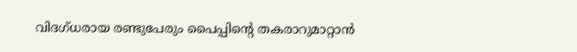വിദഗ്ധരായ രണ്ടുപേരും പൈപ്പിന്റെ തകരാറുമാറ്റാൻ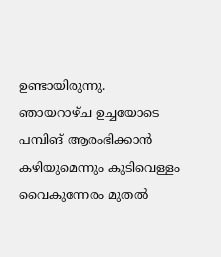ഉണ്ടായിരുന്നു. ഞായറാഴ്ച ഉച്ചയോടെ പമ്പിങ് ആരംഭിക്കാൻ കഴിയുമെന്നും കുടിവെള്ളം വൈകുന്നേരം മുതൽ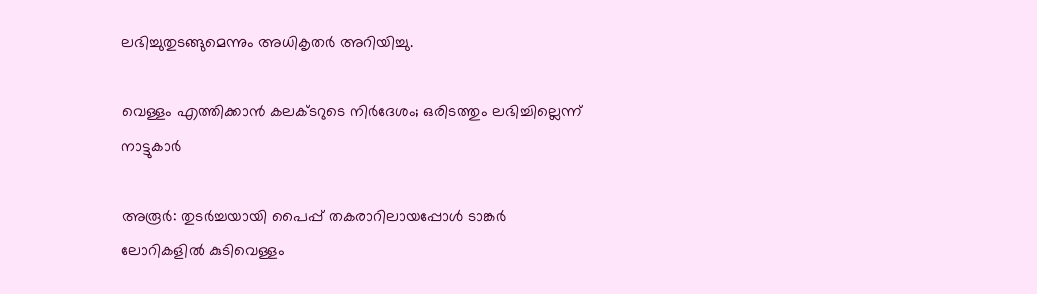ലഭിച്ചുതുടങ്ങുമെന്നും അധികൃതർ അറിയിച്ചു.

വെള്ളം എത്തിക്കാൻ കലക്ടറുടെ നിർദേശം; ഒരിടത്തും ലഭിച്ചില്ലെന്ന് നാട്ടുകാർ

അരൂര്‍: തുടർച്ചയായി പൈപ്പ് തകരാറിലായപ്പോൾ ടാങ്കർ ലോറികളിൽ കുടിവെള്ളം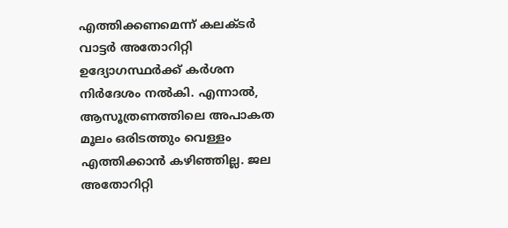എത്തിക്കണമെന്ന് കലക്ടർ വാട്ടർ അതോറിറ്റി ഉദ്യോഗസ്ഥർക്ക് കർശന നിർദേശം നൽകി. എന്നാൽ, ആസൂത്രണത്തിലെ അപാകത മൂലം ഒരിടത്തും വെള്ളം എത്തിക്കാൻ കഴിഞ്ഞില്ല. ജല അതോറിറ്റി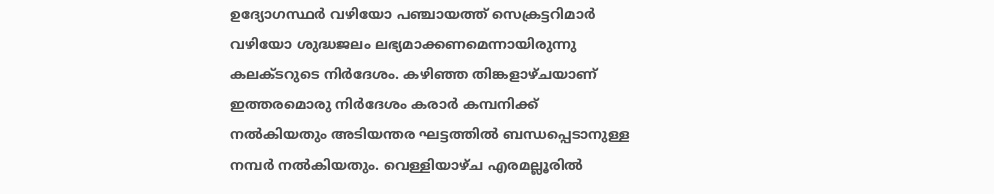ഉദ്യോഗസ്ഥര്‍ വഴിയോ പഞ്ചായത്ത് സെക്രട്ടറിമാര്‍ വഴിയോ ശുദ്ധജലം ലഭ്യമാക്കണമെന്നായിരുന്നു കലക്ടറുടെ നിർദേശം. കഴിഞ്ഞ തിങ്കളാഴ്ചയാണ് ഇത്തരമൊരു നിർദേശം കരാര്‍ കമ്പനിക്ക് നല്‍കിയതും അടിയന്തര ഘട്ടത്തില്‍ ബന്ധപ്പെടാനുള്ള നമ്പര്‍ നല്‍കിയതും. വെള്ളിയാഴ്ച എരമല്ലൂരില്‍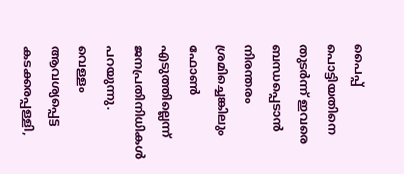പൈപ്പ് പൊട്ടിയതിനെ തുടര്‍ന്ന് ഇവരെ ബന്ധപ്പെടാന്‍ നിരന്തരം ശ്രമിച്ചെങ്കിലും ഫോണ്‍ എടുത്തില്ലെന്ന് ജനപ്രതിനിധികള്‍ പറയുന്നു. വെള്ളം ആവശ്യപ്പെട്ട കടക്കരപ്പള്ളി,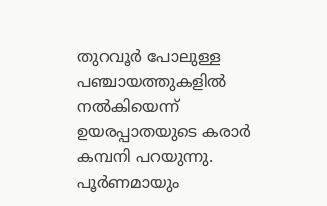തുറവൂര്‍ പോലുള്ള പഞ്ചായത്തുകളില്‍ നല്‍കിയെന്ന് ഉയരപ്പാതയുടെ കരാര്‍ കമ്പനി പറയുന്നു. പൂര്‍ണമായും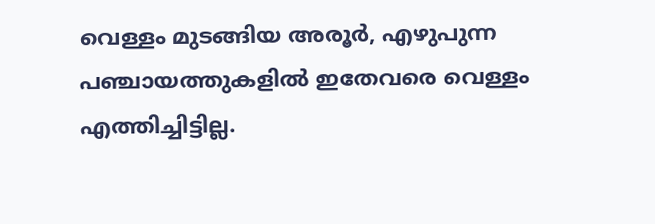വെള്ളം മുടങ്ങിയ അരൂര്‍, എഴുപുന്ന പഞ്ചായത്തുകളില്‍ ഇതേവരെ വെള്ളം എത്തിച്ചിട്ടില്ല.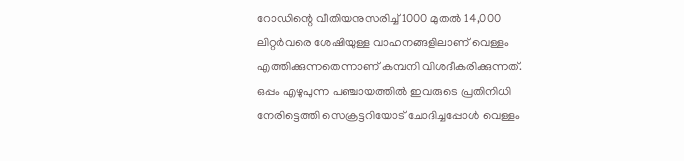റോഡിന്റെ വീതിയനുസരിച്ച് 1000 മുതല്‍ 14,000 ലിറ്റര്‍വരെ ശേഷിയുള്ള വാഹനങ്ങളിലാണ് വെള്ളം എത്തിക്കുന്നതെന്നാണ് കമ്പനി വിശദീകരിക്കുന്നത്. ഒപ്പം എഴുപുന്ന പഞ്ചായത്തില്‍ ഇവരുടെ പ്രതിനിധി നേരിട്ടെത്തി സെക്രട്ടറിയോട് ചോദിച്ചപ്പോള്‍ വെള്ളം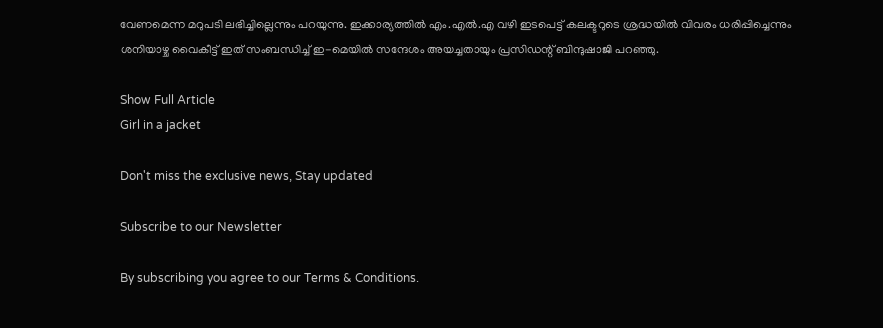വേണമെന്ന മറുപടി ലഭിച്ചില്ലെന്നും പറയുന്നു. ഇക്കാര്യത്തില്‍ എം.എല്‍.എ വഴി ഇടപെട്ട് കലക്ടറുടെ ശ്രദ്ധയില്‍ വിവരം ധരിപ്പിച്ചെന്നും ശനിയാഴ്ച വൈകീട്ട് ഇത് സംബന്ധിച്ച് ഇ-മെയില്‍ സന്ദേശം അയച്ചതായും പ്രസിഡന്റ് ബിന്ദുഷാജി പറഞ്ഞു.

Show Full Article
Girl in a jacket

Don't miss the exclusive news, Stay updated

Subscribe to our Newsletter

By subscribing you agree to our Terms & Conditions.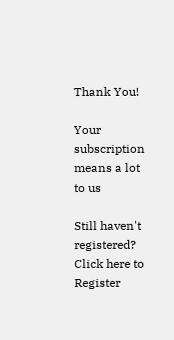Thank You!

Your subscription means a lot to us

Still haven't registered? Click here to Register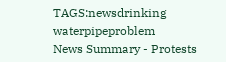TAGS:newsdrinking waterpipeproblem
News Summary - Protests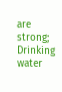are strong; Drinking water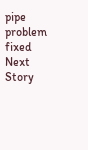pipe problem fixed
Next Story